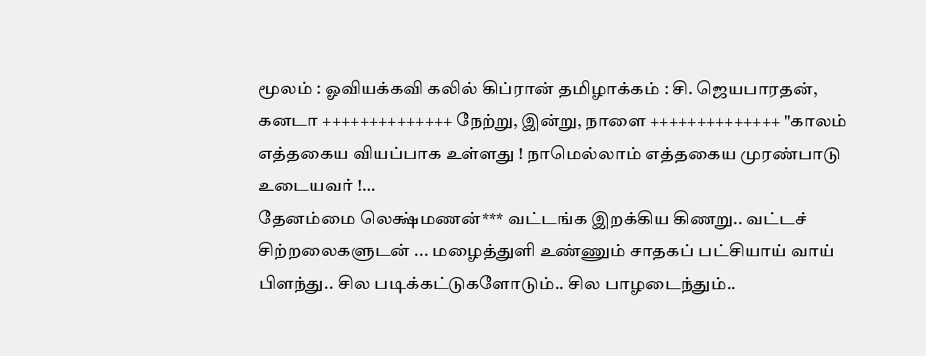மூலம் : ஓவியக்கவி கலில் கிப்ரான் தமிழாக்கம் : சி. ஜெயபாரதன், கனடா ++++++++++++++ நேற்று, இன்று, நாளை ++++++++++++++ "காலம் எத்தகைய வியப்பாக உள்ளது ! நாமெல்லாம் எத்தகைய முரண்பாடு உடையவர் !…
தேனம்மை லெக்ஷ்மணன்*** வட்டங்க இறக்கிய கிணறு.. வட்டச் சிற்றலைகளுடன் ... மழைத்துளி உண்ணும் சாதகப் பட்சியாய் வாய் பிளந்து.. சில படிக்கட்டுகளோடும்.. சில பாழடைந்தும்..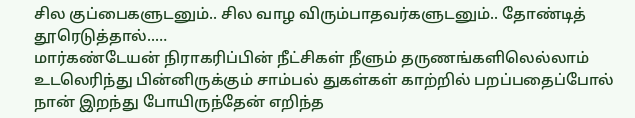சில குப்பைகளுடனும்.. சில வாழ விரும்பாதவர்களுடனும்.. தோண்டித் தூரெடுத்தால்..…
மார்கண்டேயன் நிராகரிப்பின் நீட்சிகள் நீளும் தருணங்களிலெல்லாம் உடலெரிந்து பின்னிருக்கும் சாம்பல் துகள்கள் காற்றில் பறப்பதைப்போல் நான் இறந்து போயிருந்தேன் எறிந்த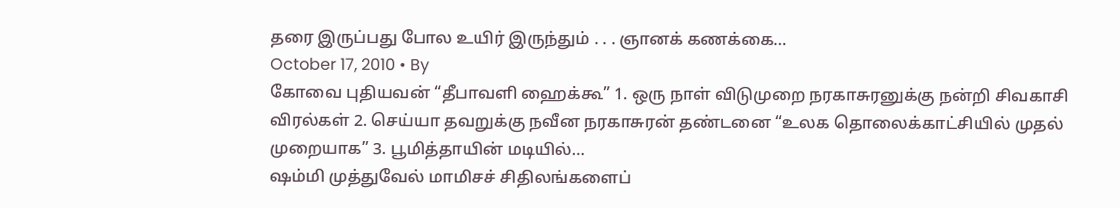தரை இருப்பது போல உயிர் இருந்தும் . . . ஞானக் கணக்கை…
October 17, 2010 • By
கோவை புதியவன் “தீபாவளி ஹைக்கூ” 1. ஒரு நாள் விடுமுறை நரகாசுரனுக்கு நன்றி சிவகாசி விரல்கள் 2. செய்யா தவறுக்கு நவீன நரகாசுரன் தண்டனை “உலக தொலைக்காட்சியில் முதல் முறையாக” 3. பூமித்தாயின் மடியில்…
ஷம்மி முத்துவேல் மாமிசச் சிதிலங்களைப்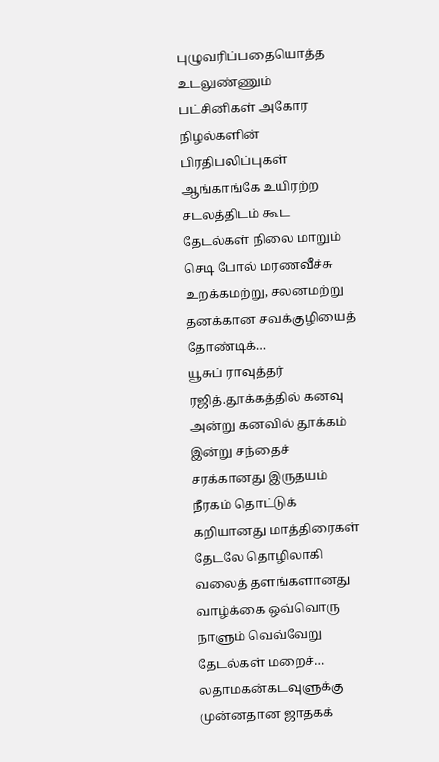புழுவரிப்பதையொத்த உடலுண்ணும் பட்சினிகள் அகோர நிழல்களின் பிரதிபலிப்புகள் ஆங்காங்கே உயிரற்ற சடலத்திடம் கூட தேடல்கள் நிலை மாறும் செடி போல் மரணவீச்சு உறக்கமற்று, சலனமற்று தனக்கான சவக்குழியைத் தோண்டிக்…
யூசுப் ராவுத்தர் ரஜித்.தூக்கத்தில் கனவு அன்று கனவில் தூக்கம் இன்று சந்தைச் சரக்கானது இருதயம் நீரகம் தொட்டுக் கறியானது மாத்திரைகள் தேடலே தொழிலாகி வலைத் தளங்களானது வாழ்க்கை ஒவ்வொரு நாளும் வெவ்வேறு தேடல்கள் மறைச்…
லதாமகன்கடவுளுக்கு முன்னதான ஜாதகக்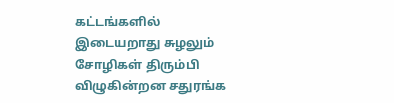கட்டங்களில் இடையறாது சுழலும் சோழிகள் திரும்பி விழுகின்றன சதுரங்க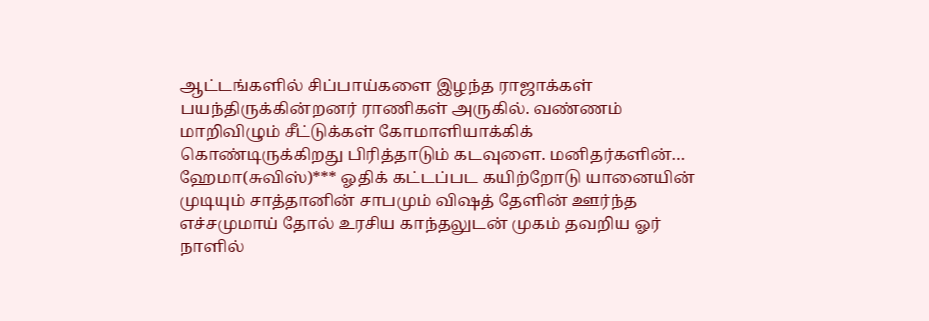ஆட்டங்களில் சிப்பாய்களை இழந்த ராஜாக்கள் பயந்திருக்கின்றனர் ராணிகள் அருகில். வண்ணம் மாறிவிழும் சீட்டுக்கள் கோமாளியாக்கிக் கொண்டிருக்கிறது பிரித்தாடும் கடவுளை. மனிதர்களின்…
ஹேமா(சுவிஸ்)*** ஓதிக் கட்டப்பட கயிற்றோடு யானையின் முடியும் சாத்தானின் சாபமும் விஷத் தேளின் ஊர்ந்த எச்சமுமாய் தோல் உரசிய காந்தலுடன் முகம் தவறிய ஓர் நாளில்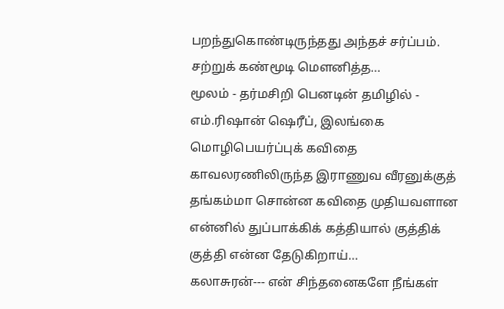பறந்துகொண்டிருந்தது அந்தச் சர்ப்பம். சற்றுக் கண்மூடி மௌனித்த…
மூலம் - தர்மசிறி பெனடின் தமிழில் - எம்.ரிஷான் ஷெரீப், இலங்கை மொழிபெயர்ப்புக் கவிதை காவலரணிலிருந்த இராணுவ வீரனுக்குத் தங்கம்மா சொன்ன கவிதை முதியவளான என்னில் துப்பாக்கிக் கத்தியால் குத்திக் குத்தி என்ன தேடுகிறாய்…
கலாசுரன்--- என் சிந்தனைகளே நீங்கள்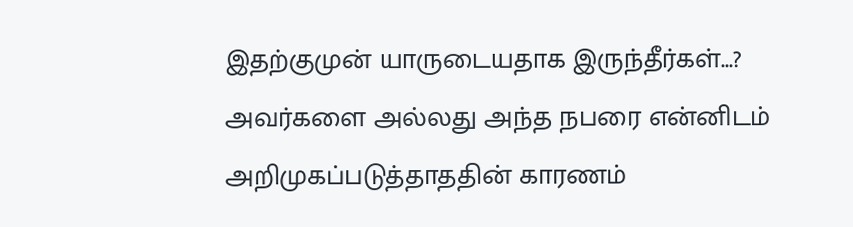இதற்குமுன் யாருடையதாக இருந்தீர்கள்...? அவர்களை அல்லது அந்த நபரை என்னிடம் அறிமுகப்படுத்தாததின் காரணம்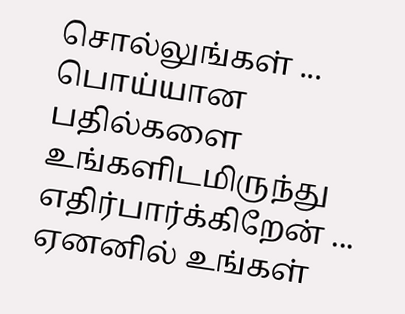சொல்லுங்கள் ... பொய்யான பதில்களை உங்களிடமிருந்து எதிர்பார்க்கிறேன் ... ஏனனில் உங்கள்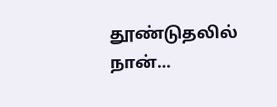தூண்டுதலில் நான்…